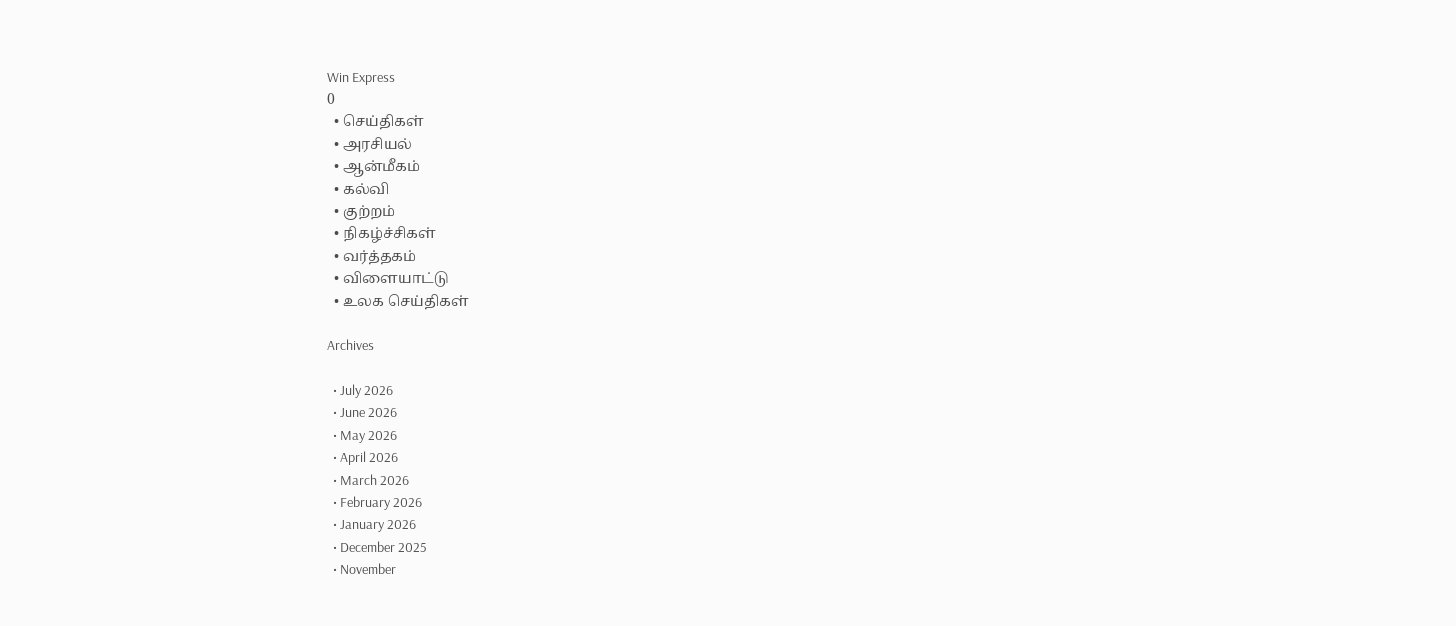Win Express
0
  • செய்திகள்
  • அரசியல்
  • ஆன்மீகம்
  • கல்வி
  • குற்றம்
  • நிகழ்ச்சிகள்
  • வர்த்தகம்
  • விளையாட்டு
  • உலக செய்திகள்

Archives

  • July 2026
  • June 2026
  • May 2026
  • April 2026
  • March 2026
  • February 2026
  • January 2026
  • December 2025
  • November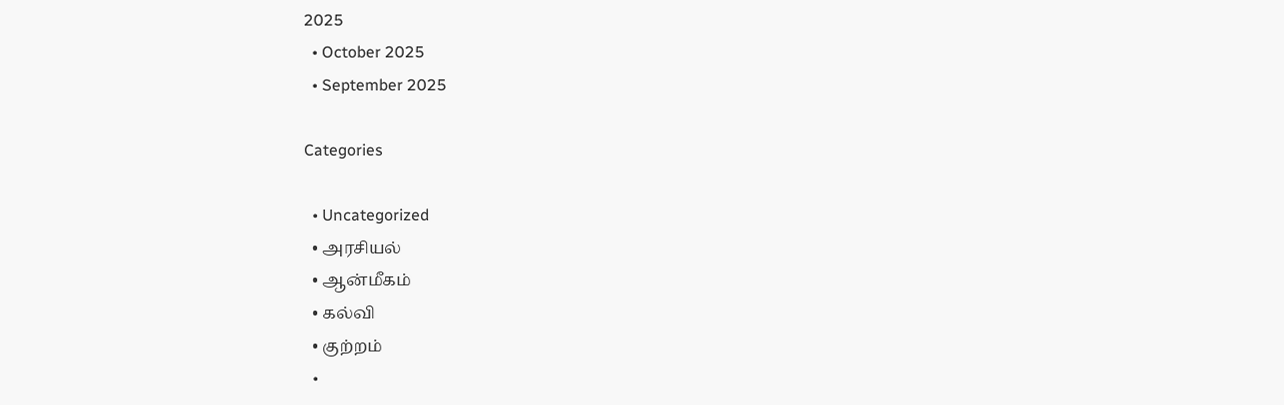2025
  • October 2025
  • September 2025

Categories

  • Uncategorized
  • அரசியல்
  • ஆன்மீகம்
  • கல்வி
  • குற்றம்
  •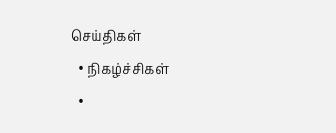செய்திகள்
  • நிகழ்ச்சிகள்
  •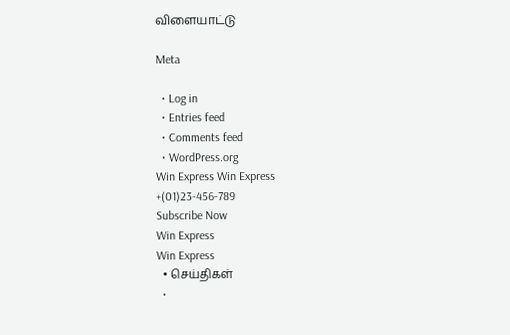விளையாட்டு

Meta

  • Log in
  • Entries feed
  • Comments feed
  • WordPress.org
Win Express Win Express
+(01)23-456-789
Subscribe Now
Win Express
Win Express
  • செய்திகள்
  •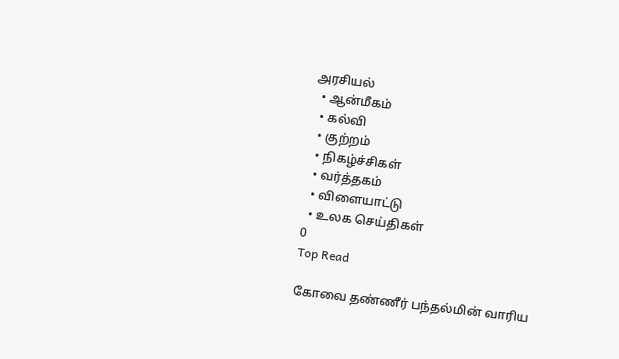அரசியல்
  • ஆன்மீகம்
  • கல்வி
  • குற்றம்
  • நிகழ்ச்சிகள்
  • வர்த்தகம்
  • விளையாட்டு
  • உலக செய்திகள்
0
Top Read

கோவை தண்ணீர் பந்தல்மின் வாரிய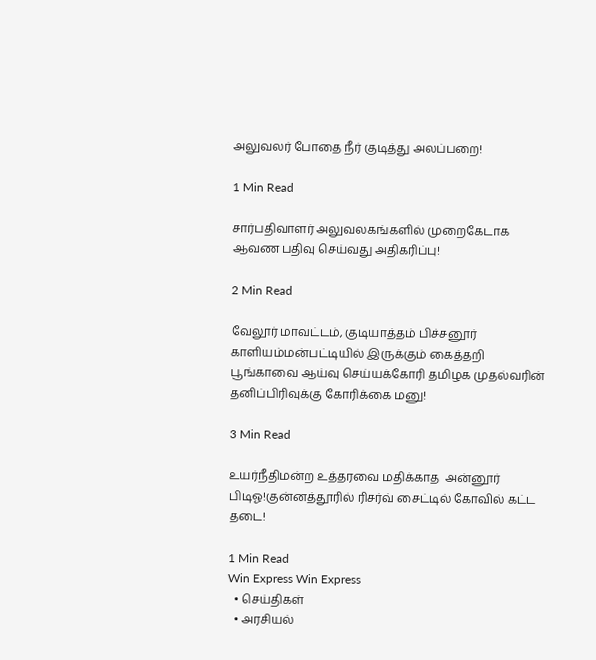அலுவலர் போதை நீர் குடித்து அலப்பறை!

1 Min Read

சார்பதிவாளர் அலுவலகங்களில் முறைகேடாக ஆவண பதிவு செய்வது அதிகரிப்பு!

2 Min Read

வேலூர் மாவட்டம், குடியாத்தம் பிச்சனூர் காளியம்மன்பட்டியில் இருக்கும் கைத்தறி பூங்காவை ஆய்வு செய்யக்கோரி தமிழக முதல்வரின் தனிப்பிரிவுக்கு கோரிக்கை மனு!

3 Min Read

உயர்நீதிமன்ற உத்தரவை மதிக்காத  அன்னூர் பிடிஓ!குன்னத்தூரில் ரிசர்வ் சைட்டில் கோவில் கட்ட தடை!

1 Min Read
Win Express Win Express
  • செய்திகள்
  • அரசியல்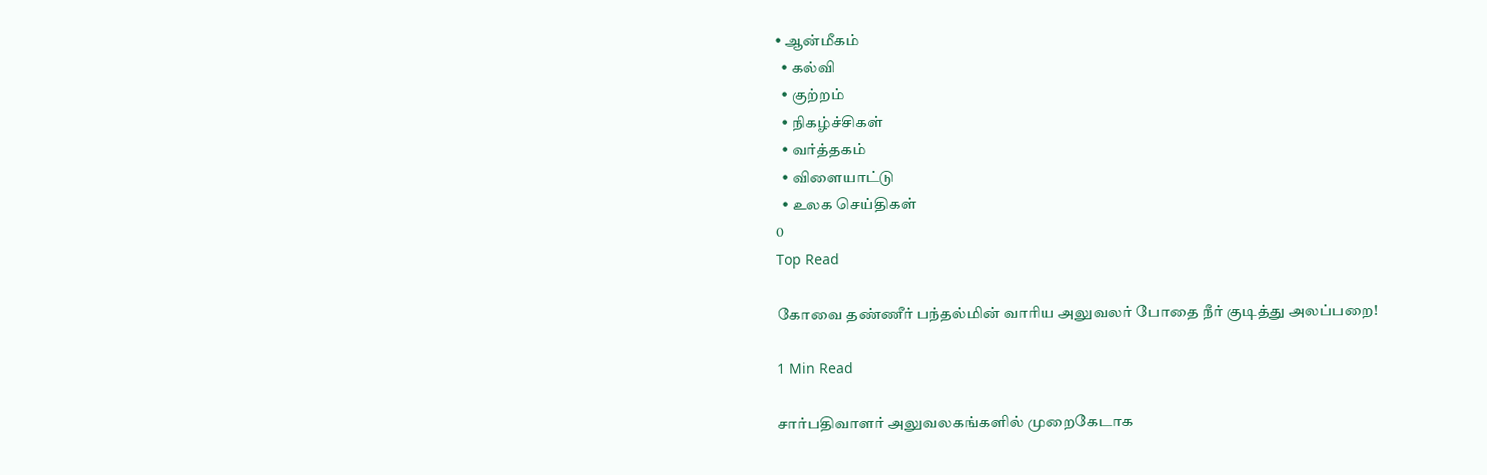• ஆன்மீகம்
  • கல்வி
  • குற்றம்
  • நிகழ்ச்சிகள்
  • வர்த்தகம்
  • விளையாட்டு
  • உலக செய்திகள்
0
Top Read

கோவை தண்ணீர் பந்தல்மின் வாரிய அலுவலர் போதை நீர் குடித்து அலப்பறை!

1 Min Read

சார்பதிவாளர் அலுவலகங்களில் முறைகேடாக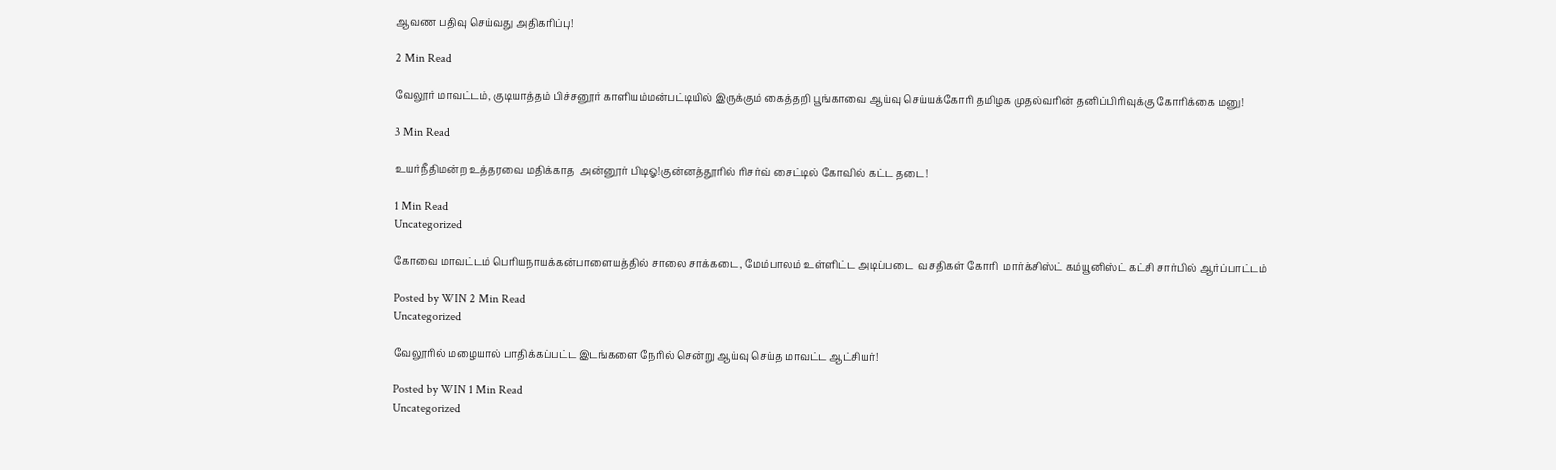ஆவண பதிவு செய்வது அதிகரிப்பு!

2 Min Read

வேலூர் மாவட்டம், குடியாத்தம் பிச்சனூர் காளியம்மன்பட்டியில் இருக்கும் கைத்தறி பூங்காவை ஆய்வு செய்யக்கோரி தமிழக முதல்வரின் தனிப்பிரிவுக்கு கோரிக்கை மனு!

3 Min Read

உயர்நீதிமன்ற உத்தரவை மதிக்காத  அன்னூர் பிடிஓ!குன்னத்தூரில் ரிசர்வ் சைட்டில் கோவில் கட்ட தடை!

1 Min Read
Uncategorized

கோவை மாவட்டம் பெரியநாயக்கன்பாளையத்தில் சாலை சாக்கடை, மேம்பாலம் உள்ளிட்ட அடிப்படை  வசதிகள் கோரி  மார்க்சிஸ்ட் கம்யூனிஸ்ட் கட்சி சார்பில் ஆர்ப்பாட்டம்

Posted by WIN 2 Min Read
Uncategorized

வேலூரில் மழையால் பாதிக்கப்பட்ட இடங்களை நேரில் சென்று ஆய்வு செய்த மாவட்ட ஆட்சியர்!

Posted by WIN 1 Min Read
Uncategorized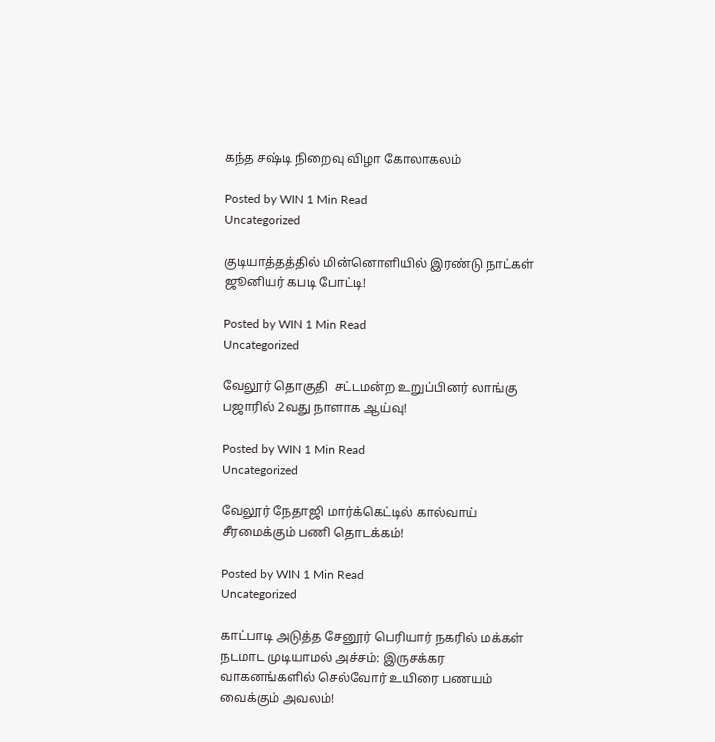கந்த சஷ்டி நிறைவு விழா கோலாகலம்

Posted by WIN 1 Min Read
Uncategorized

குடியாத்தத்தில் மின்னொளியில் இரண்டு நாட்கள் ஜூனியர் கபடி போட்டி!

Posted by WIN 1 Min Read
Uncategorized

வேலூர் தொகுதி  சட்டமன்ற உறுப்பினர் லாங்கு பஜாரில் 2வது நாளாக ஆய்வு!

Posted by WIN 1 Min Read
Uncategorized

வேலூர் நேதாஜி மார்க்கெட்டில் கால்வாய் சீரமைக்கும் பணி தொடக்கம்!

Posted by WIN 1 Min Read
Uncategorized

காட்பாடி அடுத்த சேனூர் பெரியார் நகரில் மக்கள் நடமாட முடியாமல் அச்சம்: இருசக்கர வாகனங்களில் செல்வோர் உயிரை பணயம் வைக்கும் அவலம்!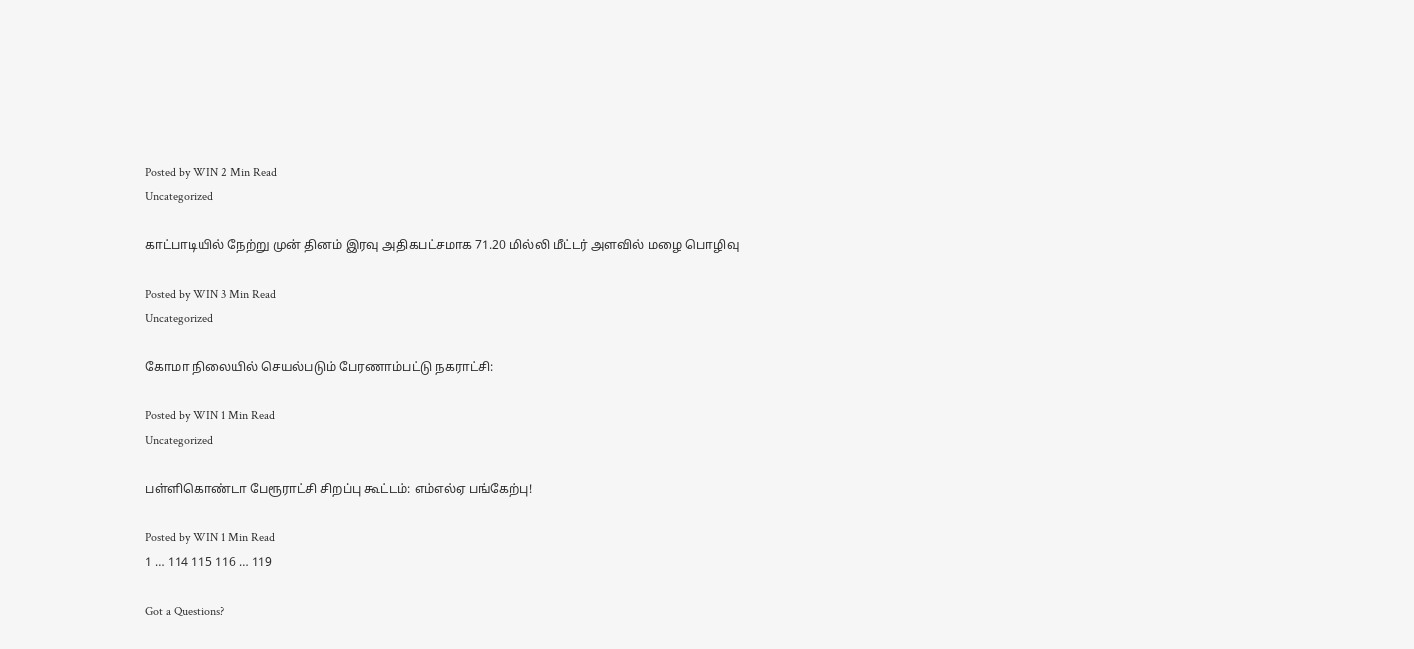Posted by WIN 2 Min Read
Uncategorized

காட்பாடியில் நேற்று முன் தினம் இரவு அதிகபட்சமாக 71.20 மில்லி மீட்டர் அளவில் மழை பொழிவு

Posted by WIN 3 Min Read
Uncategorized

கோமா நிலையில் செயல்படும் பேரணாம்பட்டு நகராட்சி:

Posted by WIN 1 Min Read
Uncategorized

பள்ளிகொண்டா பேரூராட்சி சிறப்பு கூட்டம்: எம்எல்ஏ பங்கேற்பு!

Posted by WIN 1 Min Read
1 … 114 115 116 … 119

Got a Questions?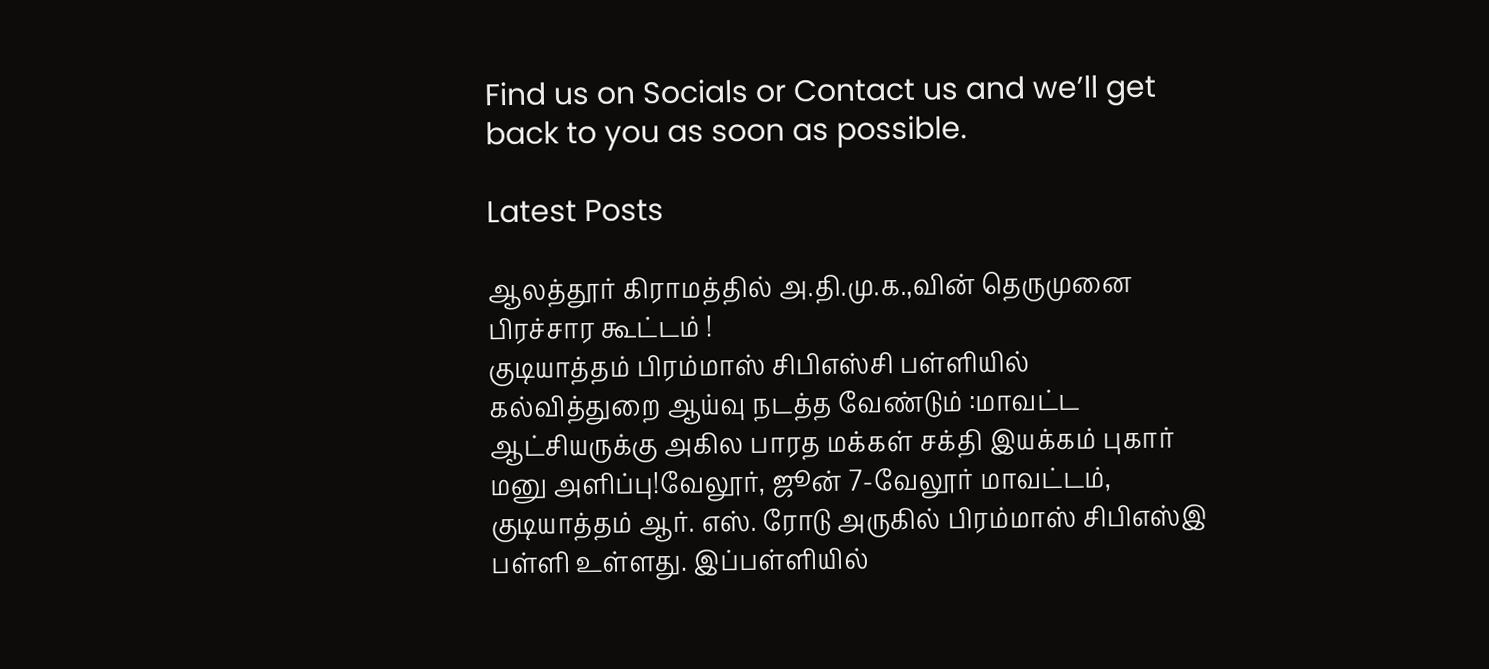Find us on Socials or Contact us and we’ll get back to you as soon as possible.

Latest Posts

ஆலத்தூர் கிராமத்தில் அ.தி.மு.க.,வின் தெருமுனை பிரச்சார கூட்டம் !
குடியாத்தம் பிரம்மாஸ் சிபிஎஸ்சி பள்ளியில் கல்வித்துறை ஆய்வு நடத்த வேண்டும் :மாவட்ட ஆட்சியருக்கு அகில பாரத மக்கள் சக்தி இயக்கம் புகார் மனு அளிப்பு!வேலூர், ஜூன் 7-வேலூர் மாவட்டம், குடியாத்தம் ஆர். எஸ். ரோடு அருகில் பிரம்மாஸ் சிபிஎஸ்இ பள்ளி உள்ளது. இப்பள்ளியில்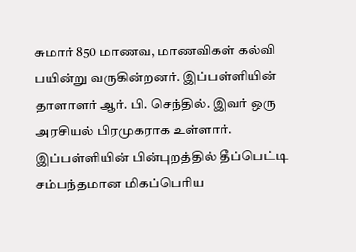சுமார் 850 மாணவ, மாணவிகள் கல்வி பயின்று வருகின்றனர். இப்பள்ளியின் தாளாளர் ஆர். பி. செந்தில். இவர் ஒரு அரசியல் பிரமுகராக உள்ளார். இப்பள்ளியின் பின்புறத்தில் தீப்பெட்டி சம்பந்தமான மிகப்பெரிய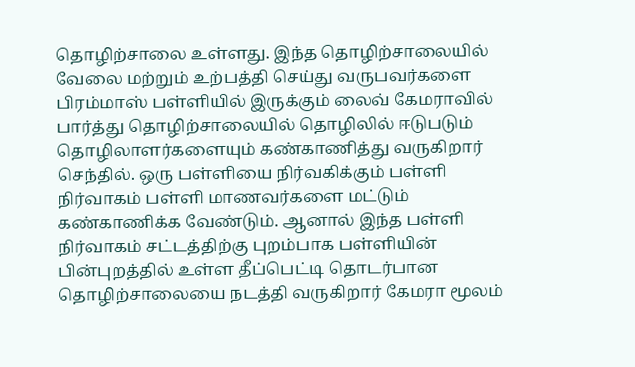தொழிற்சாலை உள்ளது. இந்த தொழிற்சாலையில் வேலை மற்றும் உற்பத்தி செய்து வருபவர்களை பிரம்மாஸ் பள்ளியில் இருக்கும் லைவ் கேமராவில் பார்த்து தொழிற்சாலையில் தொழிலில் ஈடுபடும் தொழிலாளர்களையும் கண்காணித்து வருகிறார் செந்தில். ஒரு பள்ளியை நிர்வகிக்கும் பள்ளி நிர்வாகம் பள்ளி மாணவர்களை மட்டும் கண்காணிக்க வேண்டும். ஆனால் இந்த பள்ளி நிர்வாகம் சட்டத்திற்கு புறம்பாக பள்ளியின் பின்புறத்தில் உள்ள தீப்பெட்டி தொடர்பான தொழிற்சாலையை நடத்தி வருகிறார் கேமரா மூலம்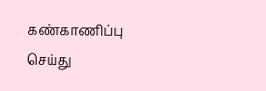கண்காணிப்பு செய்து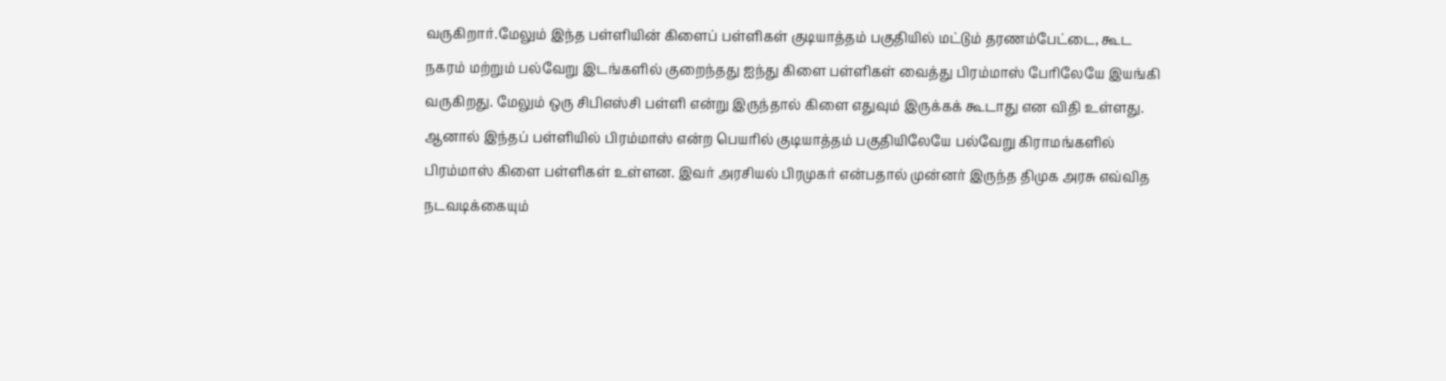வருகிறார்.மேலும் இந்த பள்ளியின் கிளைப் பள்ளிகள் குடியாத்தம் பகுதியில் மட்டும் தரணம்பேட்டை, கூட நகரம் மற்றும் பல்வேறு இடங்களில் குறைந்தது ஐந்து கிளை பள்ளிகள் வைத்து பிரம்மாஸ் பேரிலேயே இயங்கி வருகிறது. மேலும் ஒரு சிபிஎஸ்சி பள்ளி என்று இருந்தால் கிளை எதுவும் இருக்கக் கூடாது என விதி உள்ளது. ஆனால் இந்தப் பள்ளியில் பிரம்மாஸ் என்ற பெயரில் குடியாத்தம் பகுதியிலேயே பல்வேறு கிராமங்களில் பிரம்மாஸ் கிளை பள்ளிகள் உள்ளன. இவர் அரசியல் பிரமுகர் என்பதால் முன்னர் இருந்த திமுக அரசு எவ்வித நடவடிக்கையும்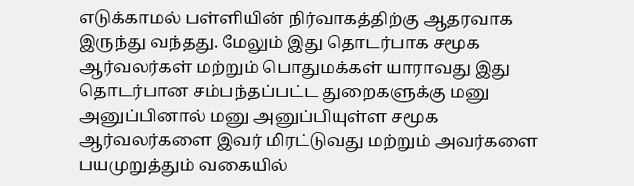எடுக்காமல் பள்ளியின் நிர்வாகத்திற்கு ஆதரவாக இருந்து வந்தது. மேலும் இது தொடர்பாக சமூக ஆர்வலர்கள் மற்றும் பொதுமக்கள் யாராவது இது தொடர்பான சம்பந்தப்பட்ட துறைகளுக்கு மனு அனுப்பினால் மனு அனுப்பியுள்ள சமூக ஆர்வலர்களை இவர் மிரட்டுவது மற்றும் அவர்களை பயமுறுத்தும் வகையில்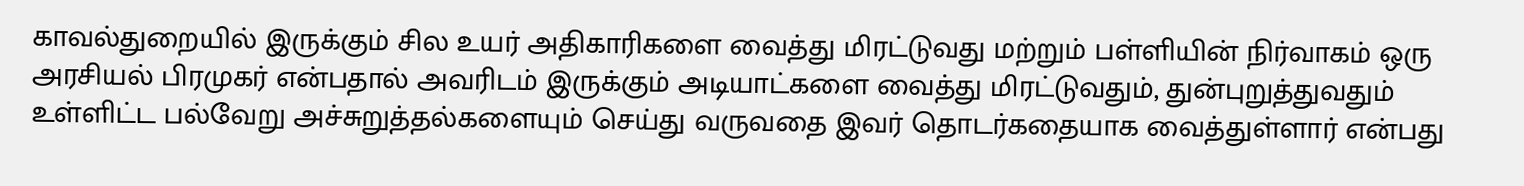காவல்துறையில் இருக்கும் சில உயர் அதிகாரிகளை வைத்து மிரட்டுவது மற்றும் பள்ளியின் நிர்வாகம் ஒரு அரசியல் பிரமுகர் என்பதால் அவரிடம் இருக்கும் அடியாட்களை வைத்து மிரட்டுவதும், துன்புறுத்துவதும் உள்ளிட்ட பல்வேறு அச்சுறுத்தல்களையும் செய்து வருவதை இவர் தொடர்கதையாக வைத்துள்ளார் என்பது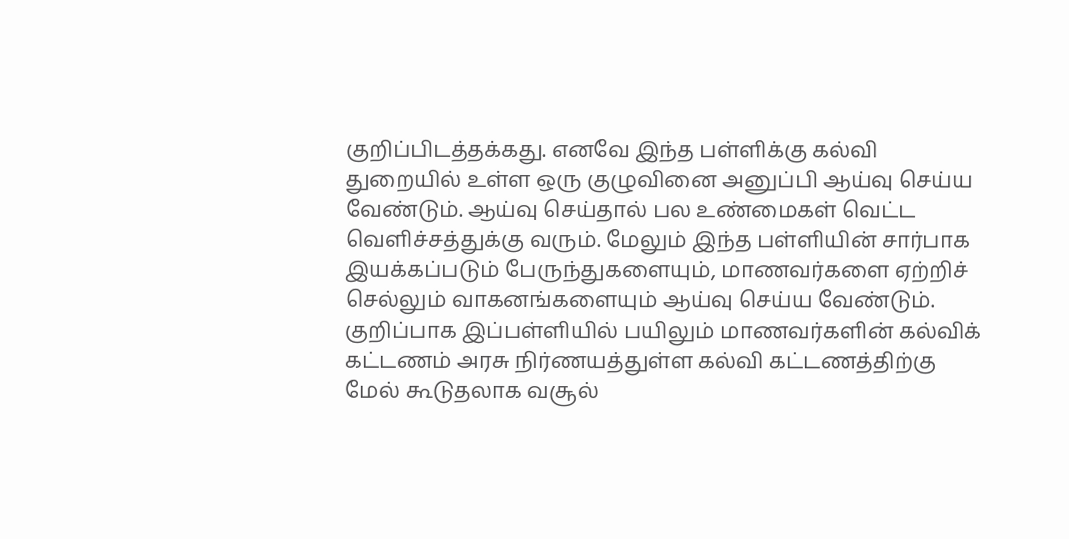குறிப்பிடத்தக்கது. எனவே இந்த பள்ளிக்கு கல்வி துறையில் உள்ள ஒரு குழுவினை அனுப்பி ஆய்வு செய்ய வேண்டும். ஆய்வு செய்தால் பல உண்மைகள் வெட்ட வெளிச்சத்துக்கு வரும். மேலும் இந்த பள்ளியின் சார்பாக இயக்கப்படும் பேருந்துகளையும், மாணவர்களை ஏற்றிச் செல்லும் வாகனங்களையும் ஆய்வு செய்ய வேண்டும். குறிப்பாக இப்பள்ளியில் பயிலும் மாணவர்களின் கல்விக் கட்டணம் அரசு நிர்ணயத்துள்ள கல்வி கட்டணத்திற்கு மேல் கூடுதலாக வசூல்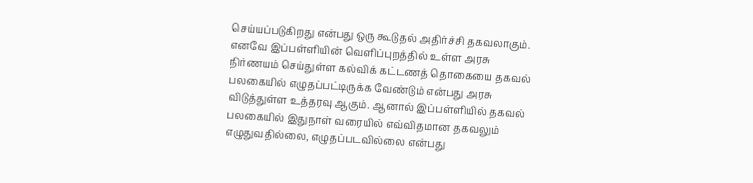செய்யப்படுகிறது என்பது ஒரு கூடுதல் அதிர்ச்சி தகவலாகும். எனவே இப்பள்ளியின் வெளிப்புறத்தில் உள்ள அரசு நிர்ணயம் செய்துள்ள கல்விக் கட்டணத் தொகையை தகவல் பலகையில் எழுதப்பட்டிருக்க வேண்டும் என்பது அரசு விடுத்துள்ள உத்தரவு ஆகும். ஆனால் இப்பள்ளியில் தகவல் பலகையில் இதுநாள் வரையில் எவ்விதமான தகவலும் எழுதுவதில்லை, எழுதப்படவில்லை என்பது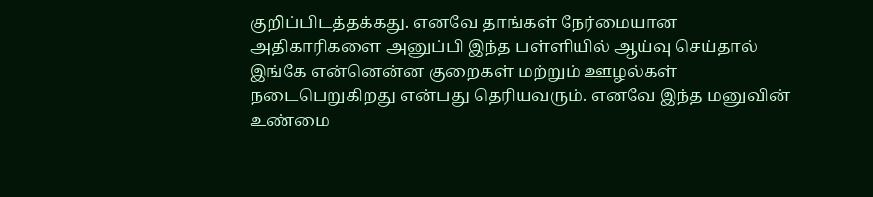குறிப்பிடத்தக்கது. எனவே தாங்கள் நேர்மையான அதிகாரிகளை அனுப்பி இந்த பள்ளியில் ஆய்வு செய்தால் இங்கே என்னென்ன குறைகள் மற்றும் ஊழல்கள் நடைபெறுகிறது என்பது தெரியவரும். எனவே இந்த மனுவின் உண்மை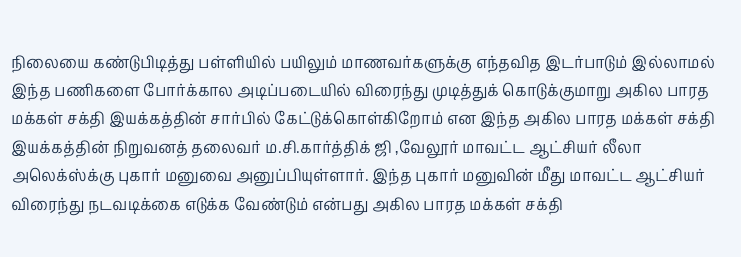நிலையை கண்டுபிடித்து பள்ளியில் பயிலும் மாணவர்களுக்கு எந்தவித இடர்பாடும் இல்லாமல் இந்த பணிகளை போர்க்கால அடிப்படையில் விரைந்து முடித்துக் கொடுக்குமாறு அகில பாரத மக்கள் சக்தி இயக்கத்தின் சார்பில் கேட்டுக்கொள்கிறோம் என இந்த அகில பாரத மக்கள் சக்தி இயக்கத்தின் நிறுவனத் தலைவர் ம.சி.கார்த்திக் ஜி ,வேலூர் மாவட்ட ஆட்சியர் லீலா அலெக்ஸ்க்கு புகார் மனுவை அனுப்பியுள்ளார். இந்த புகார் மனுவின் மீது மாவட்ட ஆட்சியர் விரைந்து நடவடிக்கை எடுக்க வேண்டும் என்பது அகில பாரத மக்கள் சக்தி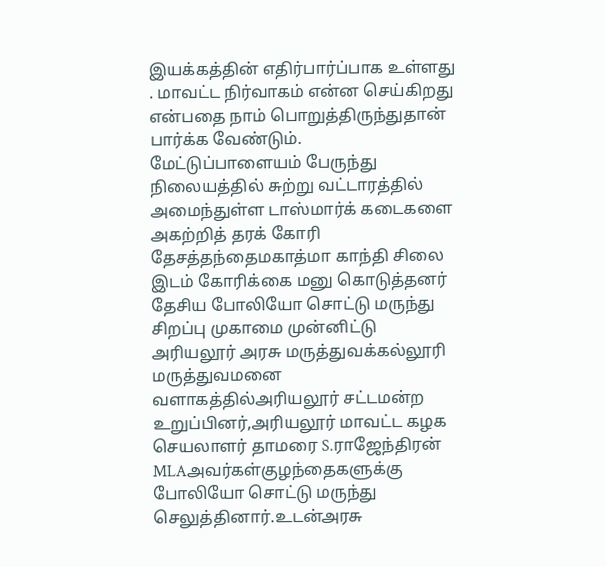இயக்கத்தின் எதிர்பார்ப்பாக உள்ளது . மாவட்ட நிர்வாகம் என்ன செய்கிறது என்பதை நாம் பொறுத்திருந்துதான் பார்க்க வேண்டும்.
மேட்டுப்பாளையம் பேருந்து நிலையத்தில் சுற்று வட்டாரத்தில் அமைந்துள்ள டாஸ்மார்க் கடைகளை அகற்றித் தரக் கோரி தேசத்தந்தைமகாத்மா காந்தி சிலை இடம் கோரிக்கை மனு கொடுத்தனர்
தேசிய போலியோ சொட்டு மருந்து சிறப்பு முகாமை முன்னிட்டு அரியலூர் அரசு மருத்துவக்கல்லூரி மருத்துவமனை வளாகத்தில்அரியலூர் சட்டமன்ற உறுப்பினர்,அரியலூர் மாவட்ட கழக செயலாளர் தாமரை S.ராஜேந்திரன் MLAஅவர்கள்குழந்தைகளுக்கு போலியோ சொட்டு மருந்து செலுத்தினார்.உடன்அரசு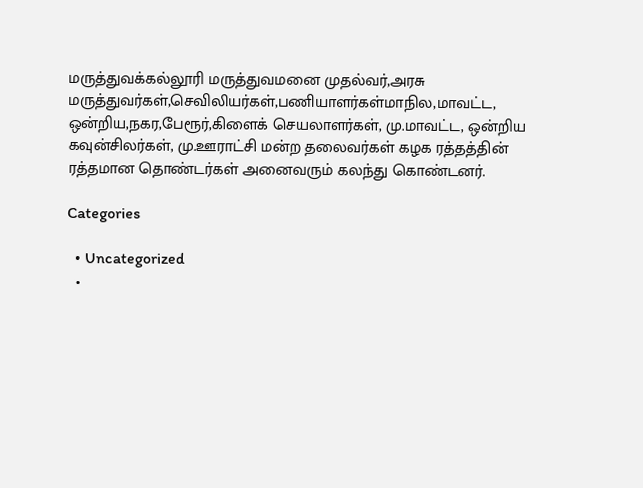மருத்துவக்கல்லூரி மருத்துவமனை முதல்வர்,அரசு மருத்துவர்கள்,செவிலியர்கள்,பணியாளர்கள்மாநில,மாவட்ட, ஒன்றிய,நகர,பேரூர்,கிளைக் செயலாளர்கள், மு.மாவட்ட, ஒன்றிய கவுன்சிலர்கள், மு.ஊராட்சி மன்ற தலைவர்கள் கழக ரத்தத்தின் ரத்தமான தொண்டர்கள் அனைவரும் கலந்து கொண்டனர்.

Categories

  • Uncategorized
  •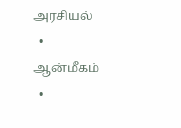அரசியல்
  • ஆன்மீகம்
  •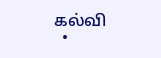கல்வி
  •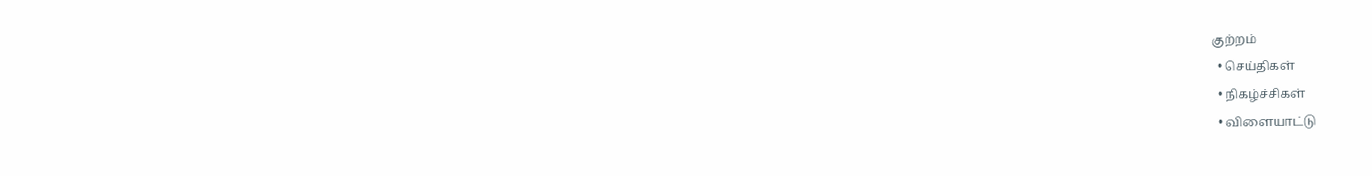குற்றம்
  • செய்திகள்
  • நிகழ்ச்சிகள்
  • விளையாட்டு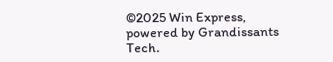©2025 Win Express, powered by Grandissants Tech.